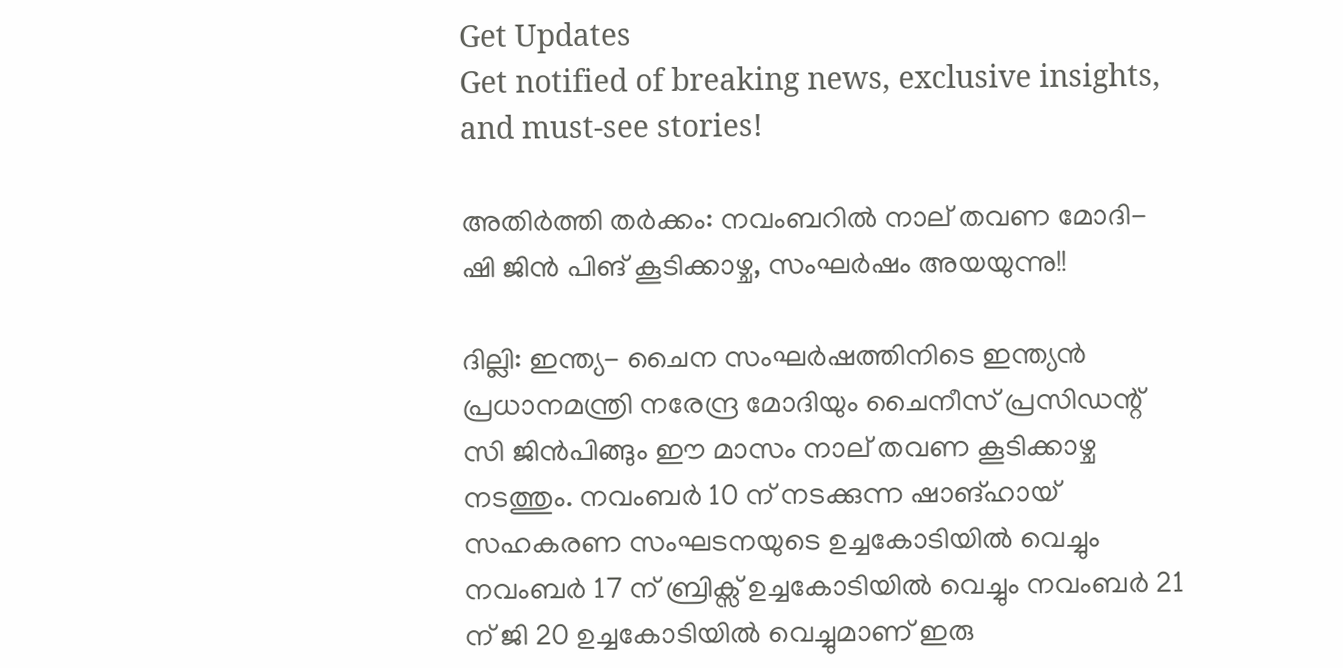Get Updates
Get notified of breaking news, exclusive insights, and must-see stories!

അതിർത്തി തർക്കം: നവംബറിൽ നാല് തവണ മോദി- ഷി ജിൻ പിങ് കൂടിക്കാഴ്ച, സംഘർഷം അയയുന്നു!!

ദില്ലി: ഇന്ത്യ- ചൈന സംഘർഷത്തിനിടെ ഇന്ത്യൻ പ്രധാനമന്ത്രി നരേന്ദ്ര മോദിയും ചൈനീസ് പ്രസിഡന്റ് സി ജിൻപിങ്ങും ഈ മാസം നാല് തവണ കൂടിക്കാഴ്ച നടത്തും. നവംബർ 10 ന് നടക്കുന്ന ഷാങ്ഹായ് സഹകരണ സംഘടനയുടെ ഉച്ചകോടിയിൽ വെച്ചും നവംബർ 17 ന് ബ്രിക്സ് ഉച്ചകോടിയിൽ വെച്ചും നവംബർ 21 ന് ജി 20 ഉച്ചകോടിയിൽ വെച്ചുമാണ് ഇരു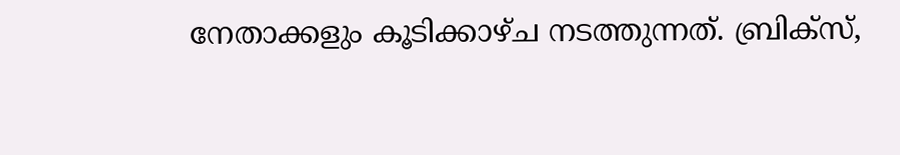നേതാക്കളും കൂടിക്കാഴ്ച നടത്തുന്നത്. ബ്രിക്സ്,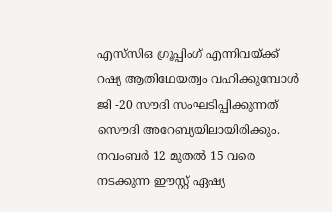എസ്‌സി‌ഒ ഗ്രൂപ്പിംഗ് എന്നിവയ്ക്ക് റഷ്യ ആതിഥേയത്വം വഹിക്കുമ്പോൾ ജി -20 സൗദി സംഘടിപ്പിക്കുന്നത് സൌദി അറേബ്യയിലായിരിക്കും. നവംബർ 12 മുതൽ 15 വരെ നടക്കുന്ന ഈസ്റ്റ് ഏഷ്യ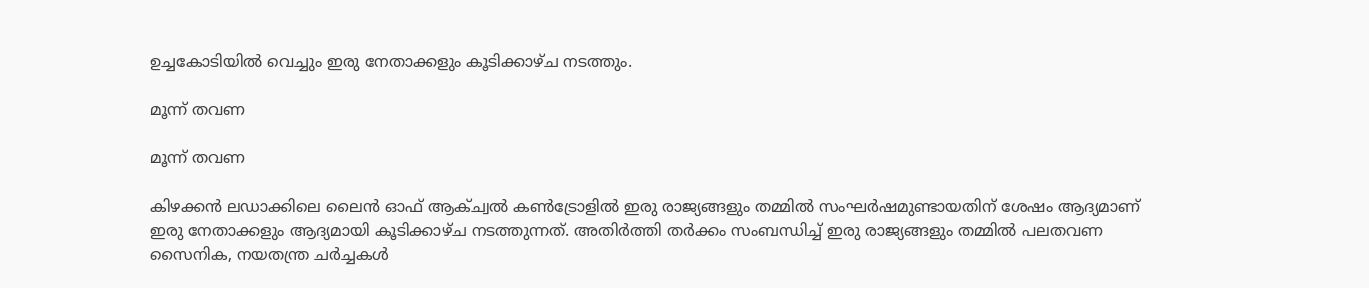ഉച്ചകോടിയിൽ വെച്ചും ഇരു നേതാക്കളും കൂടിക്കാഴ്ച നടത്തും.

മൂന്ന് തവണ

മൂന്ന് തവണ

കിഴക്കൻ ലഡാക്കിലെ ലൈൻ ഓഫ് ആക്ച്വൽ കൺട്രോളിൽ ഇരു രാജ്യങ്ങളും തമ്മിൽ സംഘർഷമുണ്ടായതിന് ശേഷം ആദ്യമാണ് ഇരു നേതാക്കളും ആദ്യമായി കൂടിക്കാഴ്ച നടത്തുന്നത്. അതിർത്തി തർക്കം സംബന്ധിച്ച് ഇരു രാജ്യങ്ങളും തമ്മിൽ പലതവണ സൈനിക, നയതന്ത്ര ചർച്ചകൾ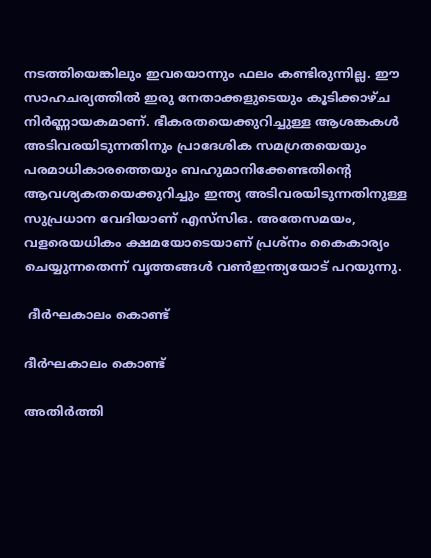നടത്തിയെങ്കിലും ഇവയൊന്നും ഫലം കണ്ടിരുന്നില്ല. ഈ സാഹചര്യത്തിൽ ഇരു നേതാക്കളുടെയും കൂടിക്കാഴ്ച നിർണ്ണായകമാണ്. ഭീകരതയെക്കുറിച്ചുള്ള ആശങ്കകൾ അടിവരയിടുന്നതിനും പ്രാദേശിക സമഗ്രതയെയും പരമാധികാരത്തെയും ബഹുമാനിക്കേണ്ടതിന്റെ ആവശ്യകതയെക്കുറിച്ചും ഇന്ത്യ അടിവരയിടുന്നതിനുള്ള സുപ്രധാന വേദിയാണ് എസ്‌സി‌ഒ. അതേസമയം, വളരെയധികം ക്ഷമയോടെയാണ് പ്രശ്നം കൈകാര്യം ചെയ്യുന്നതെന്ന് വൃത്തങ്ങൾ വൺഇന്ത്യയോട് പറയുന്നു.

 ദീർഘകാലം കൊണ്ട്

ദീർഘകാലം കൊണ്ട്

അതിർത്തി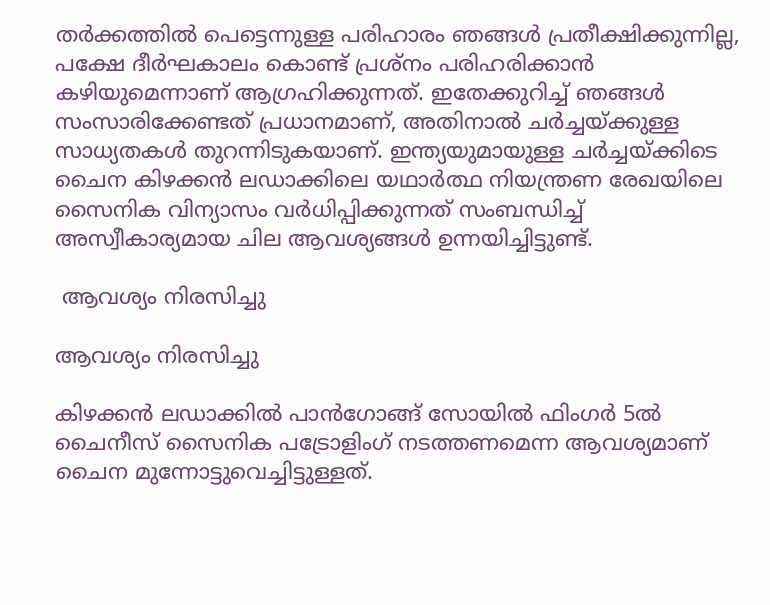തർക്കത്തിൽ പെട്ടെന്നുള്ള പരിഹാരം ഞങ്ങൾ പ്രതീക്ഷിക്കുന്നില്ല, പക്ഷേ ദീർഘകാലം കൊണ്ട് പ്രശ്നം പരിഹരിക്കാൻ കഴിയുമെന്നാണ് ആഗ്രഹിക്കുന്നത്. ഇതേക്കുറിച്ച് ഞങ്ങൾ സംസാരിക്കേണ്ടത് പ്രധാനമാണ്, അതിനാൽ ചർച്ചയ്ക്കുള്ള സാധ്യതകൾ തുറന്നിടുകയാണ്. ഇന്ത്യയുമായുള്ള ചർച്ചയ്ക്കിടെ ചൈന കിഴക്കൻ ലഡാക്കിലെ യഥാർത്ഥ നിയന്ത്രണ രേഖയിലെ സൈനിക വിന്യാസം വർധിപ്പിക്കുന്നത് സംബന്ധിച്ച് അസ്വീകാര്യമായ ചില ആവശ്യങ്ങൾ ഉന്നയിച്ചിട്ടുണ്ട്.

 ആവശ്യം നിരസിച്ചു

ആവശ്യം നിരസിച്ചു

കിഴക്കൻ ലഡാക്കിൽ പാൻഗോങ്ങ് സോയിൽ ഫിംഗർ 5ൽ ചൈനീസ് സൈനിക പട്രോളിംഗ് നടത്തണമെന്ന ആവശ്യമാണ് ചൈന മുന്നോട്ടുവെച്ചിട്ടുള്ളത്.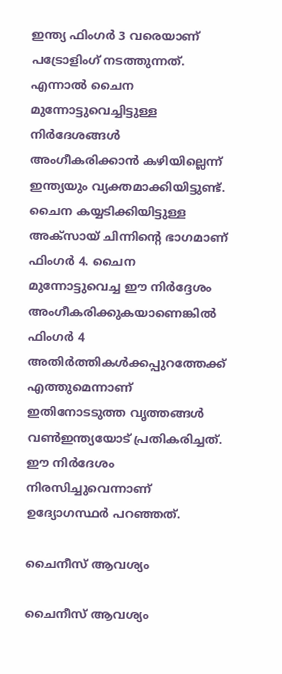ഇന്ത്യ ഫിംഗർ 3 വരെയാണ് പട്രോളിംഗ് നടത്തുന്നത്. എന്നാൽ ചൈന മുന്നോട്ടുവെച്ചിട്ടുള്ള നിർദേശങ്ങൾ അംഗീകരിക്കാൻ കഴിയില്ലെന്ന് ഇന്ത്യയും വ്യക്തമാക്കിയിട്ടുണ്ട്. ചൈന കയ്യടിക്കിയിട്ടുള്ള അക്സായ് ചിന്നിന്റെ ഭാഗമാണ് ഫിംഗർ 4. ചൈന മുന്നോട്ടുവെച്ച ഈ നിർദ്ദേശം അംഗീകരിക്കുകയാണെങ്കിൽ ഫിംഗർ 4 അതിർത്തികൾക്കപ്പുറത്തേക്ക് എത്തുമെന്നാണ് ഇതിനോടടുത്ത വൃത്തങ്ങൾ വൺഇന്ത്യയോട് പ്രതികരിച്ചത്. ഈ നിർദേശം നിരസിച്ചുവെന്നാണ് ഉദ്യോഗസ്ഥർ പറഞ്ഞത്.

ചൈനീസ് ആവശ്യം

ചൈനീസ് ആവശ്യം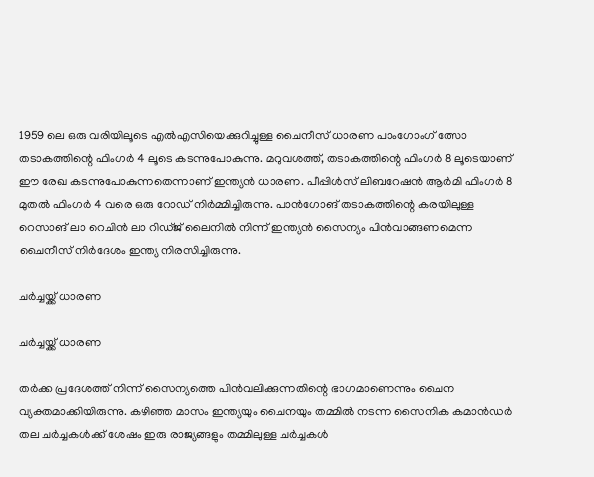1959 ലെ ഒരു വരിയിലൂടെ എൽ‌എസിയെക്കുറിച്ചുള്ള ചൈനീസ് ധാരണ പാംഗോംഗ് ത്സോ തടാകത്തിന്റെ ഫിംഗർ 4 ലൂടെ കടന്നുപോകുന്നു. മറുവശത്ത്, തടാകത്തിന്റെ ഫിംഗർ 8 ലൂടെയാണ് ഈ രേഖ കടന്നുപോകുന്നതെന്നാണ് ഇന്ത്യൻ ധാരണ. പീപ്പിൾസ് ലിബറേഷൻ ആർമി ഫിംഗർ 8 മുതൽ ഫിംഗർ 4 വരെ ഒരു റോഡ് നിർമ്മിച്ചിരുന്നു. പാൻഗോങ് തടാകത്തിന്റെ കരയിലുള്ള റെസാങ് ലാ റെചിൻ ലാ റിഡ്ജ് ലൈനിൽ നിന്ന് ഇന്ത്യൻ സൈന്യം പിൻവാങ്ങണമെന്ന ചൈനീസ് നിർദേശം ഇന്ത്യ നിരസിച്ചിരുന്നു.

ചർച്ചയ്ക്ക് ധാരണ

ചർച്ചയ്ക്ക് ധാരണ

തർക്ക പ്രദേശത്ത് നിന്ന് സൈന്യത്തെ പിൻവലിക്കുന്നതിന്റെ ഭാഗമാണെന്നും ചൈന വ്യക്തമാക്കിയിരുന്നു. കഴിഞ്ഞ മാസം ഇന്ത്യയും ചൈനയും തമ്മിൽ നടന്ന സൈനിക കമാൻഡർ തല ചർച്ചകൾക്ക് ശേഷം ഇരു രാജ്യങ്ങളും തമ്മിലുള്ള ചർച്ചകൾ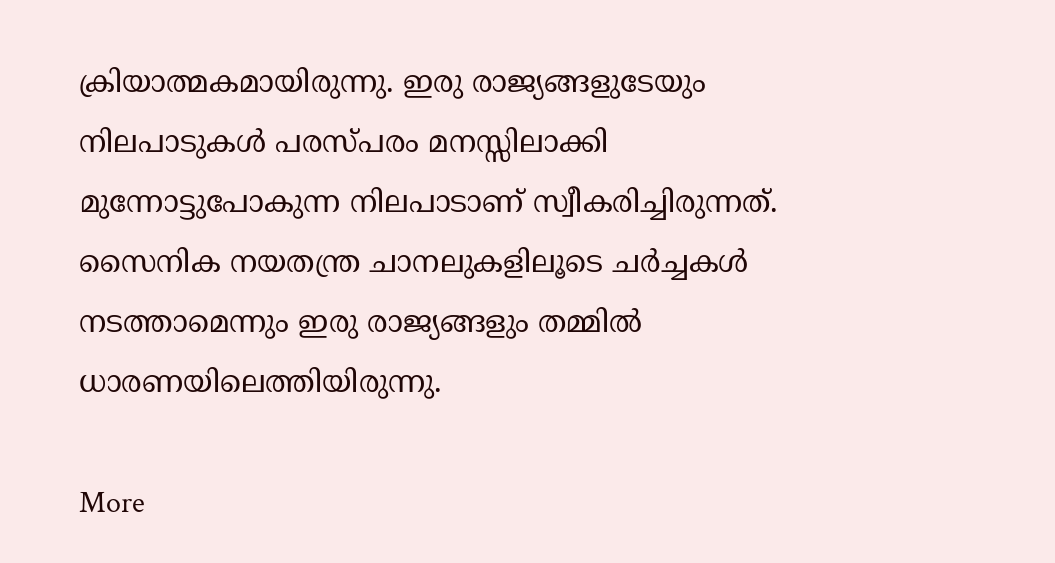ക്രിയാത്മകമായിരുന്നു. ഇരു രാജ്യങ്ങളുടേയും നിലപാടുകൾ പരസ്പരം മനസ്സിലാക്കി മുന്നോട്ടുപോകുന്ന നിലപാടാണ് സ്വീകരിച്ചിരുന്നത്. സൈനിക നയതന്ത്ര ചാനലുകളിലൂടെ ചർച്ചകൾ നടത്താമെന്നും ഇരു രാജ്യങ്ങളും തമ്മിൽ ധാരണയിലെത്തിയിരുന്നു.

More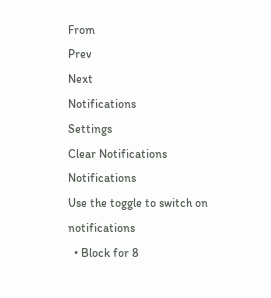From
Prev
Next
Notifications
Settings
Clear Notifications
Notifications
Use the toggle to switch on notifications
  • Block for 8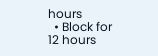hours
  • Block for 12 hours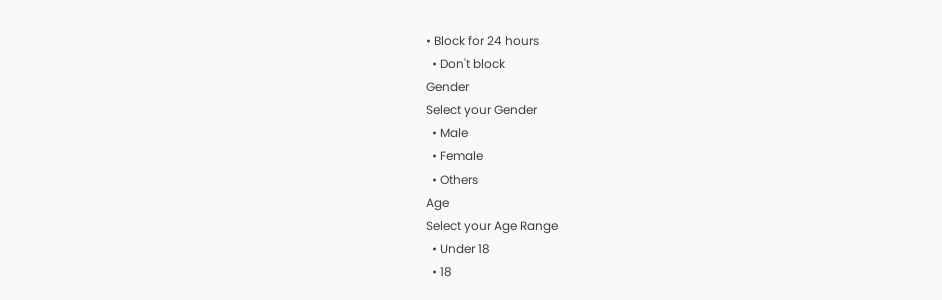• Block for 24 hours
  • Don't block
Gender
Select your Gender
  • Male
  • Female
  • Others
Age
Select your Age Range
  • Under 18
  • 18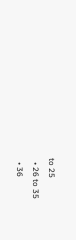to 25
  • 26 to 35
  • 36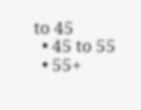to 45
  • 45 to 55
  • 55+